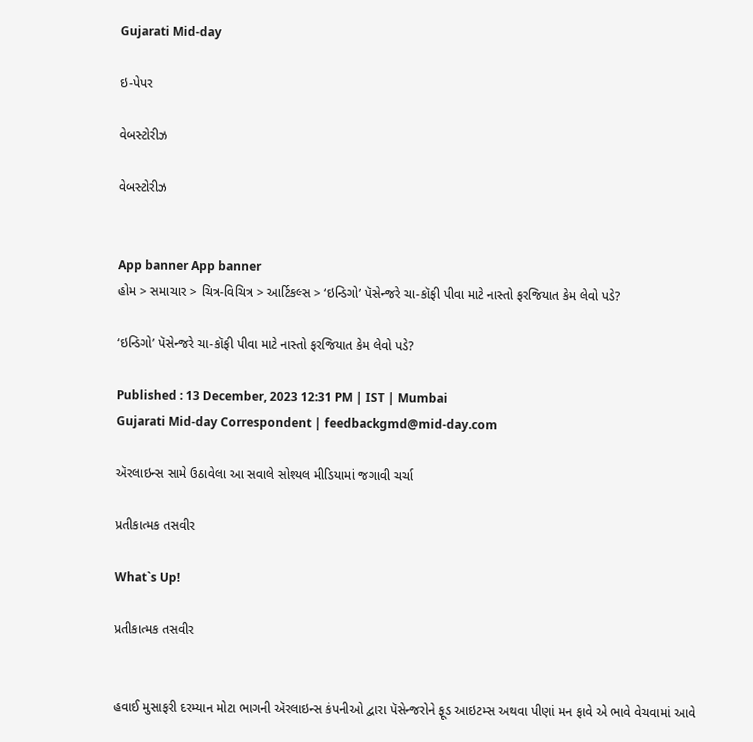Gujarati Mid-day

ઇ-પેપર

વેબસ્ટોરીઝ

વેબસ્ટોરીઝ


App banner App banner
હોમ > સમાચાર > ચિત્ર-વિચિત્ર > આર્ટિકલ્સ > ‘ઇન્ડિગો’ પૅસેન્જરે ચા-કૉફી પીવા માટે નાસ્તો ફરજિયાત કેમ લેવો પડે?

‘ઇન્ડિગો’ પૅસેન્જરે ચા-કૉફી પીવા માટે નાસ્તો ફરજિયાત કેમ લેવો પડે?

Published : 13 December, 2023 12:31 PM | IST | Mumbai
Gujarati Mid-day Correspondent | feedbackgmd@mid-day.com

ઍરલાઇન્સ સામે ઉઠાવેલા આ સવાલે સોશ્યલ મીડિયામાં જગાવી ચર્ચા

પ્રતીકાત્મક તસવીર

What`s Up!

પ્રતીકાત્મક તસવીર


હવાઈ મુસાફરી દરમ્યાન મોટા ભાગની ઍરલાઇન્સ કંપનીઓ દ્વારા પૅસેન્જરોને ફૂડ આઇટમ્સ અથવા પીણાં મન ફાવે એ ભાવે વેચવામાં આવે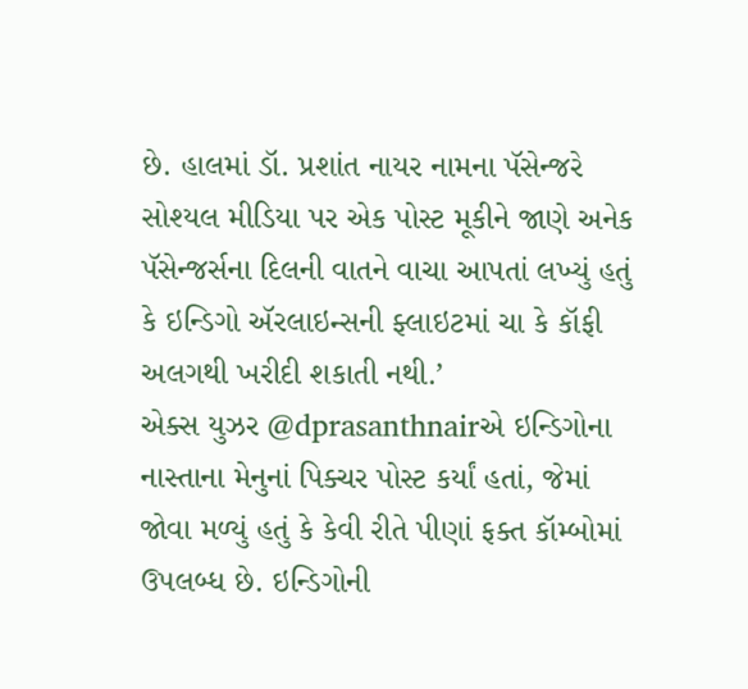છે. હાલમાં ડૉ. પ્રશાંત નાયર નામના પૅસેન્જરે સોશ્યલ મીડિયા પર એક પોસ્ટ મૂકીને જાણે અનેક પૅસેન્જર્સના દિલની વાતને વાચા આપતાં લખ્યું હતું કે ઇન્ડિગો ઍરલાઇન્સની ફ્લાઇટમાં ચા કે કૉફી અલગથી ખરીદી શકાતી નથી.’
એક્સ યુઝર @dprasanthnairએ ઇન્ડિગોના નાસ્તાના મેનુનાં પિક્ચર પોસ્ટ કર્યાં હતાં, જેમાં જોવા મળ્યું હતું કે કેવી રીતે પીણાં ફક્ત કૉમ્બોમાં ઉપલબ્ધ છે. ઇન્ડિગોની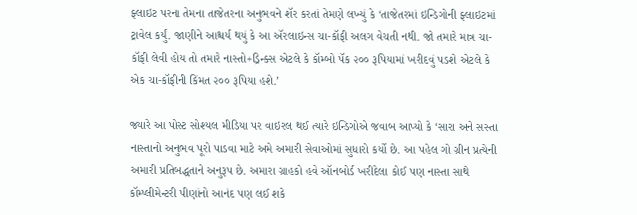ફ્લાઇટ પરના તેમના તાજેતરના અનુભવને શૅર કરતાં તેમણે લખ્યું કે ‘તાજેતરમાં ઇન્ડિગોની ફ્લાઇટમાં ટ્રાવેલ કર્યું. જાણીને આશ્ચર્ય થયું કે આ ઍરલાઇન્સ ચા-કૉફી અલગ વેચતી નથી. જો તમારે માત્ર ચા-કૉફી લેવી હોય તો તમારે નાસ્તો+ડ્રિન્ક્સ એટલે કે કૉમ્બો પૅક ૨૦૦ રૂપિયામાં ખરીદવું પડશે એટલે કે એક ચા-કૉફીની કિંમત ૨૦૦ રૂપિયા હશે.’

જ્યારે આ પોસ્ટ સોશ્યલ મીડિયા પર વાઇરલ થઈ ત્યારે ઇન્ડિગોએ જવાબ આપ્યો કે ‘સારા અને સસ્તા નાસ્તાનો અનુભવ પૂરો પાડવા માટે અમે અમારી સેવાઓમાં સુધારો કર્યો છે. આ પહેલ ગો ગ્રીન પ્રત્યેની અમારી પ્રતિબદ્ધતાને અનુરૂપ છે. અમારા ગ્રાહકો હવે ઑનબોર્ડ ખરીદેલા કોઈ પણ નાસ્તા સાથે કૉમ્પ્લીમેન્ટરી પીણાંનો આનંદ પણ લઈ શકે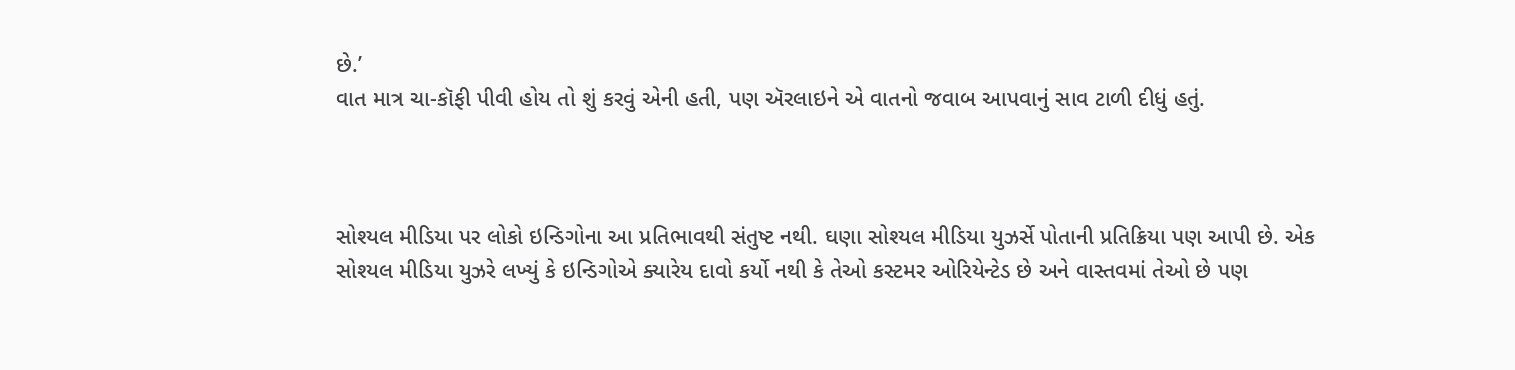છે.’
વાત માત્ર ચા-કૉફી પીવી હોય તો શું કરવું એની હતી, પણ ઍરલાઇને એ વાતનો જવાબ આપવાનું સાવ ટાળી દીધું હતું.



સોશ્યલ મીડિયા પર લોકો ઇન્ડિગોના આ પ્રતિભાવથી સંતુષ્ટ નથી. ઘણા સોશ્યલ મીડિયા યુઝર્સે પોતાની પ્રતિક્રિયા પણ આપી છે. એક સોશ્યલ મીડિયા યુઝરે લખ્યું કે ઇન્ડિગોએ ક્યારેય દાવો કર્યો નથી કે તેઓ કસ્ટમર ઓરિયેન્ટેડ છે અને વાસ્તવમાં તેઓ છે પણ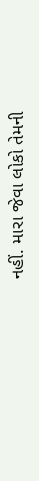નહીં. મારા જેવા લોકો તેમની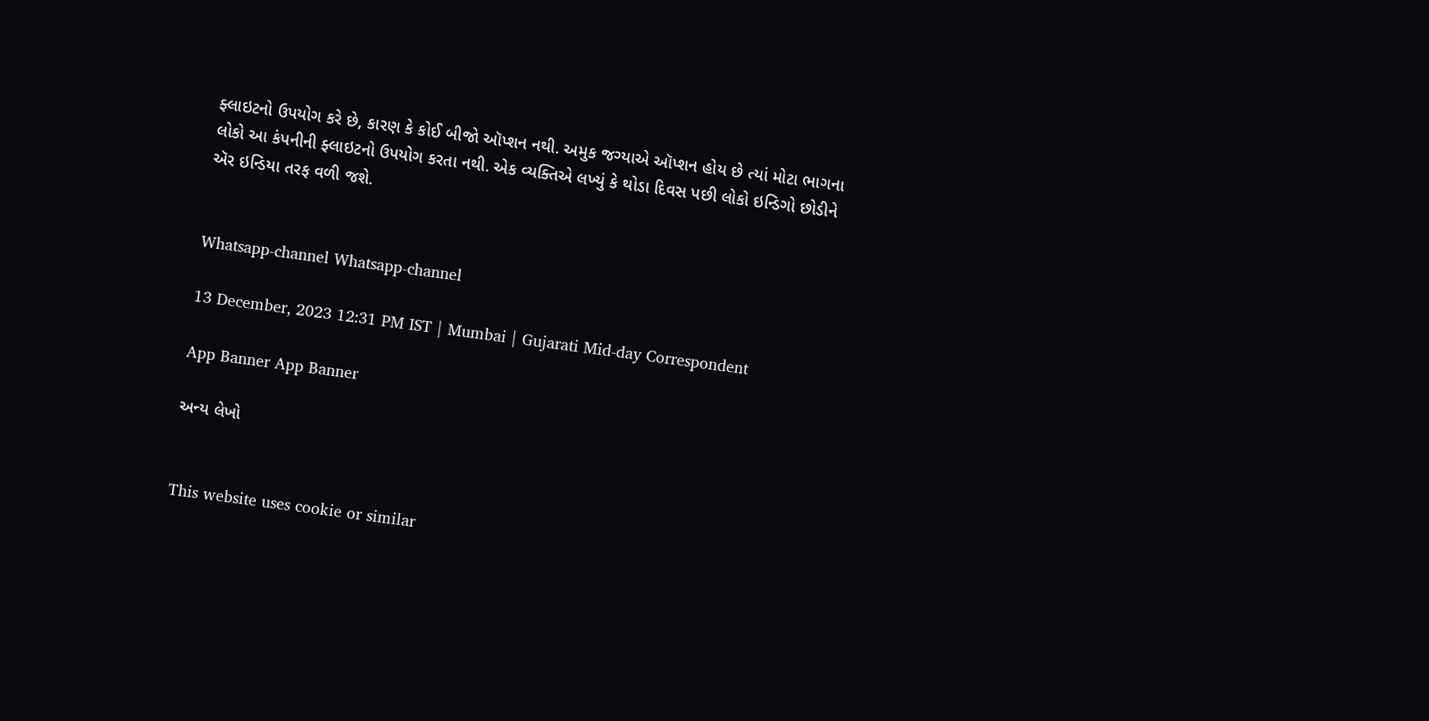ફ્લાઇટનો ઉપયોગ કરે છે, કારણ કે કોઈ બીજો ઑપ્શન નથી. અમુક જગ્યાએ ઑપ્શન હોય છે ત્યાં મોટા ભાગના લોકો આ કંપનીની ફ્લાઇટનો ઉપયોગ કરતા નથી. એક વ્યક્તિએ લખ્યું કે થોડા દિવસ પછી લોકો ઇન્ડિગો છોડીને ઍર ઇન્ડિયા તરફ વળી જશે.


Whatsapp-channel Whatsapp-channel

13 December, 2023 12:31 PM IST | Mumbai | Gujarati Mid-day Correspondent

App Banner App Banner

અન્ય લેખો


This website uses cookie or similar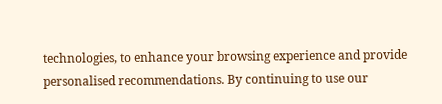technologies, to enhance your browsing experience and provide personalised recommendations. By continuing to use our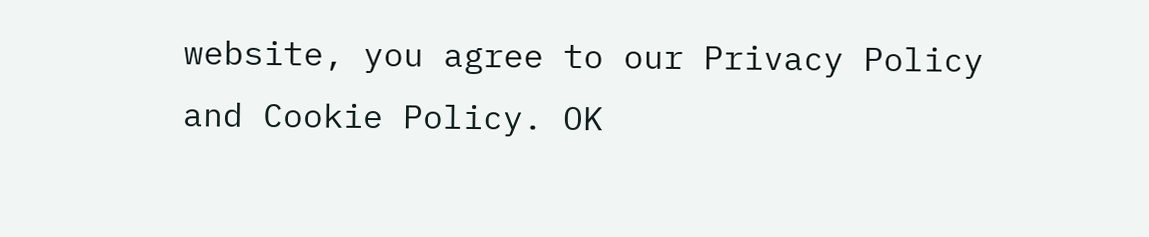website, you agree to our Privacy Policy and Cookie Policy. OK